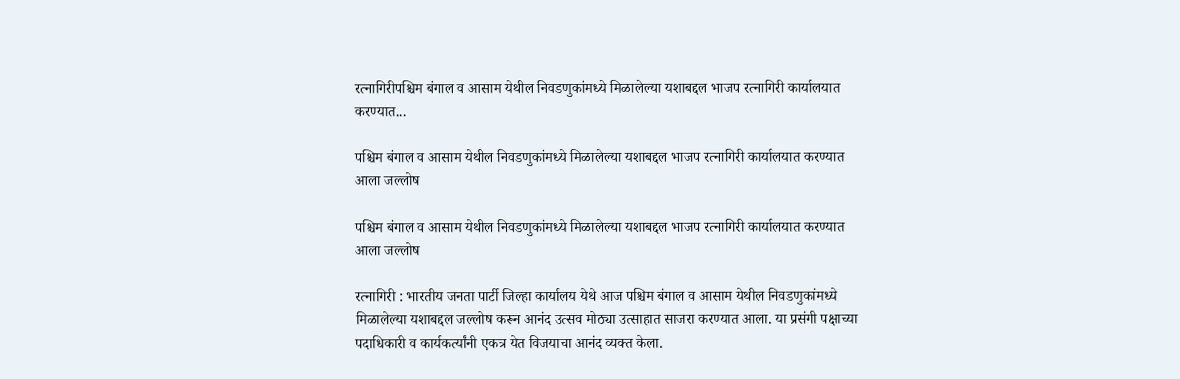रत्नागिरीपश्चिम बंगाल व आसाम येथील निवडणुकांमध्ये मिळालेल्या यशाबद्दल भाजप रत्नागिरी कार्यालयात करण्यात...

पश्चिम बंगाल व आसाम येथील निवडणुकांमध्ये मिळालेल्या यशाबद्दल भाजप रत्नागिरी कार्यालयात करण्यात आला जल्लोष

पश्चिम बंगाल व आसाम येथील निवडणुकांमध्ये मिळालेल्या यशाबद्दल भाजप रत्नागिरी कार्यालयात करण्यात आला जल्लोष

रत्नागिरी : भारतीय जनता पार्टी जिल्हा कार्यालय येथे आज पश्चिम बंगाल व आसाम येथील निवडणुकांमध्ये मिळालेल्या यशाबद्दल जल्लोष करून आनंद उत्सव मोठ्या उत्साहात साजरा करण्यात आला. या प्रसंगी पक्षाच्या पदाधिकारी व कार्यकर्त्यांनी एकत्र येत विजयाचा आनंद व्यक्त केला.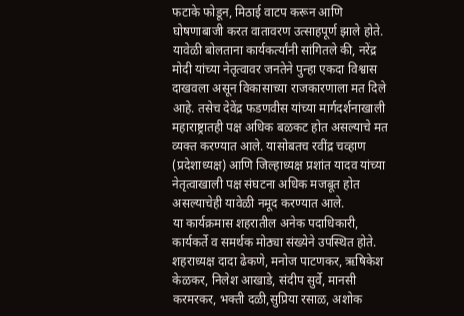फटाके फोडून, मिठाई वाटप करून आणि घोषणाबाजी करत वातावरण उत्साहपूर्ण झाले होते.
यावेळी बोलताना कार्यकर्त्यांनी सांगितले की, नरेंद्र मोदी यांच्या नेतृत्वावर जनतेने पुन्हा एकदा विश्वास दाखवला असून विकासाच्या राजकारणाला मत दिले आहे. तसेच देवेंद्र फडणवीस यांच्या मार्गदर्शनाखाली महाराष्ट्रातही पक्ष अधिक बळकट होत असल्याचे मत व्यक्त करण्यात आले. यासोबतच रवींद्र चव्हाण (प्रदेशाध्यक्ष) आणि जिल्हाध्यक्ष प्रशांत यादव यांच्या नेतृत्वाखाली पक्ष संघटना अधिक मजबूत होत असल्याचेही यावेळी नमूद करण्यात आले.
या कार्यक्रमास शहरातील अनेक पदाधिकारी, कार्यकर्ते व समर्थक मोठ्या संख्येने उपस्थित होते. शहराध्यक्ष दादा ढेकणे, मनोज पाटणकर, ऋषिकेश केळकर, निलेश आखाडे, संदीप सुर्वे, मानसी करमरकर, भक्ती दळी,सुप्रिया रसाळ, अशोक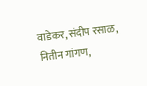वाडेकर, संदीप रसाळ, नितीन गांगण,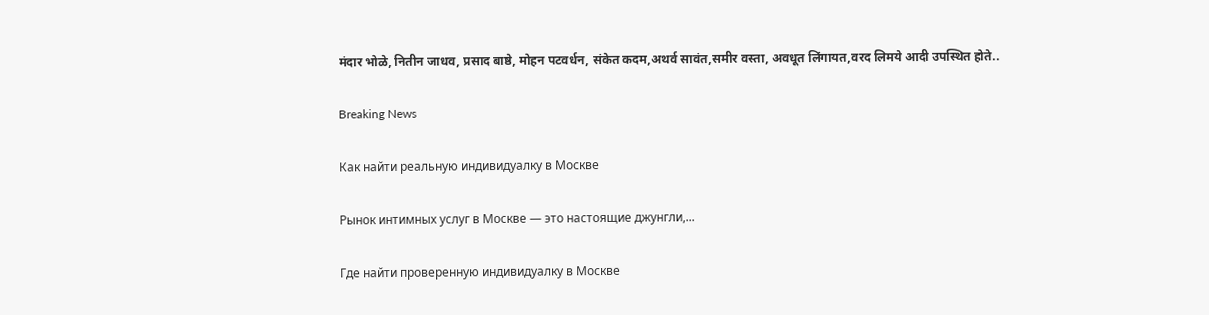मंदार भोळे, नितीन जाधव, प्रसाद बाष्ठे, मोहन पटवर्धन, संकेत कदम,अथर्व सावंत,समीर वस्ता, अवधूत लिंगायत,वरद लिमये आदी उपस्थित होते..

Breaking News

Как найти реальную индивидуалку в Москве

Рынок интимных услуг в Москве — это настоящие джунгли,...

Где найти проверенную индивидуалку в Москве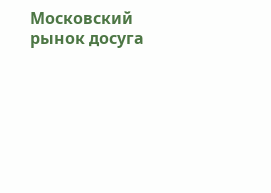Московский рынок досуга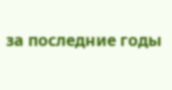за последние годы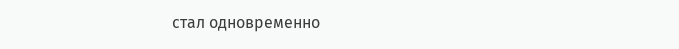стал одновременно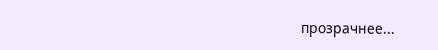прозрачнее...